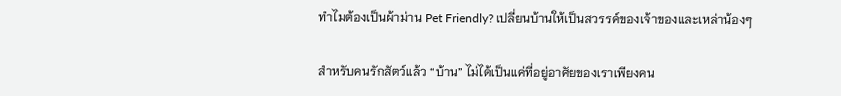ทำไมต้องเป็นผ้าม่าน Pet Friendly? เปลี่ยนบ้านให้เป็นสวรรค์ของเจ้าของและเหล่าน้องๆ

สำหรับคนรักสัตว์แล้ว “บ้าน” ไม่ได้เป็นแค่ที่อยู่อาศัยของเราเพียงคน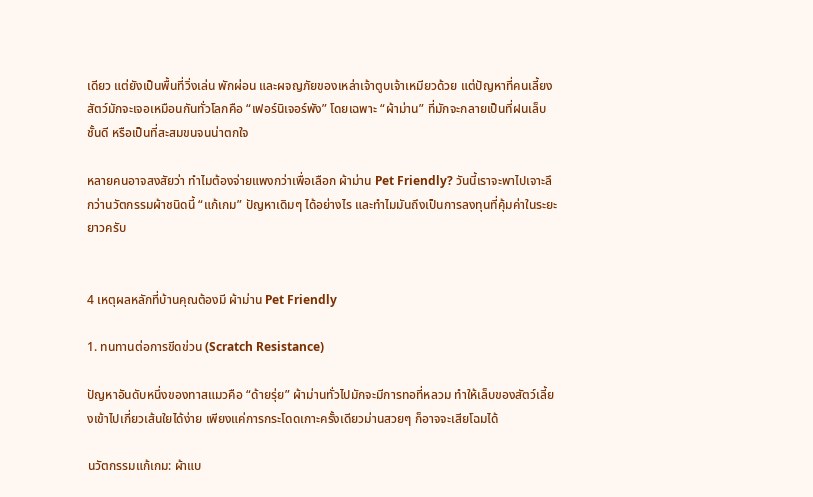เดียว แต่ยังเป็นพื้นที่วิ่งเล่น พักผ่อน และผจญภัยของเหล่าเจ้าตูบเจ้าเหมียวด้วย แต่ปัญหาที่คนเลี้ยงสัตว์มักจะเจอเหมือนกันทั่วโลกคือ “เฟอร์นิเจอร์พัง” โดยเฉพาะ “ผ้าม่าน” ที่มักจะกลายเป็นที่ฝนเล็บชั้นดี หรือเป็นที่สะสมขนจนน่าตกใจ

หลายคนอาจสงสัยว่า ทำไมต้องจ่ายแพงกว่าเพื่อเลือก ผ้าม่าน Pet Friendly? วันนี้เราจะพาไปเจาะลึกว่านวัตกรรมผ้าชนิดนี้ “แก้เกม” ปัญหาเดิมๆ ได้อย่างไร และทำไมมันถึงเป็นการลงทุนที่คุ้มค่าในระยะยาวครับ


4 เหตุผลหลักที่บ้านคุณต้องมี ผ้าม่าน Pet Friendly

1. ทนทานต่อการขีดข่วน (Scratch Resistance)

ปัญหาอันดับหนึ่งของทาสแมวคือ “ด้ายรุ่ย” ผ้าม่านทั่วไปมักจะมีการทอที่หลวม ทำให้เล็บของสัตว์เลี้ยงเข้าไปเกี่ยวเส้นใยได้ง่าย เพียงแค่การกระโดดเกาะครั้งเดียวม่านสวยๆ ก็อาจจะเสียโฉมได้

นวัตกรรมแก้เกม: ผ้าแบ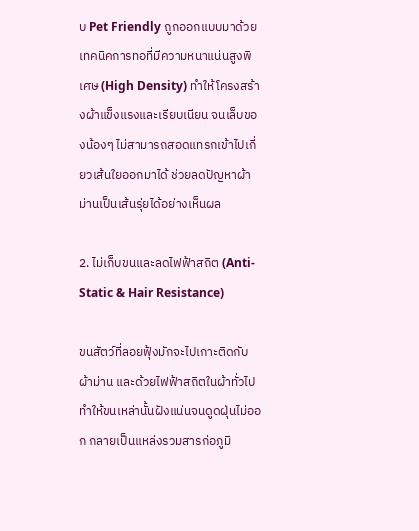บ Pet Friendly ถูกออกแบบมาด้วยเทคนิคการทอที่มีความหนาแน่นสูงพิเศษ (High Density) ทำให้โครงสร้างผ้าแข็งแรงและเรียบเนียน จนเล็บของน้องๆ ไม่สามารถสอดแทรกเข้าไปเกี่ยวเส้นใยออกมาได้ ช่วยลดปัญหาผ้าม่านเป็นเส้นรุ่ยได้อย่างเห็นผล

2. ไม่เก็บขนและลดไฟฟ้าสถิต (Anti-Static & Hair Resistance)

ขนสัตว์ที่ลอยฟุ้งมักจะไปเกาะติดกับผ้าม่าน และด้วยไฟฟ้าสถิตในผ้าทั่วไป ทำให้ขนเหล่านั้นฝังแน่นจนดูดฝุ่นไม่ออก กลายเป็นแหล่งรวมสารก่อภูมิ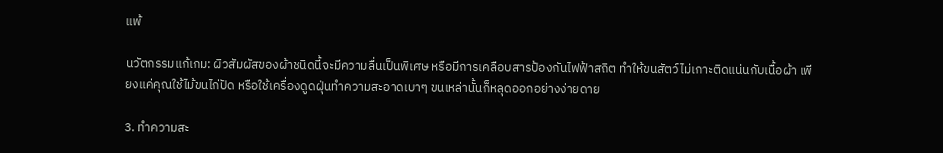แพ้

นวัตกรรมแก้เกม: ผิวสัมผัสของผ้าชนิดนี้จะมีความลื่นเป็นพิเศษ หรือมีการเคลือบสารป้องกันไฟฟ้าสถิต ทำให้ขนสัตว์ไม่เกาะติดแน่นกับเนื้อผ้า เพียงแค่คุณใช้ไม้ขนไก่ปัด หรือใช้เครื่องดูดฝุ่นทำความสะอาดเบาๆ ขนเหล่านั้นก็หลุดออกอย่างง่ายดาย

3. ทำความสะ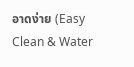อาดง่าย (Easy Clean & Water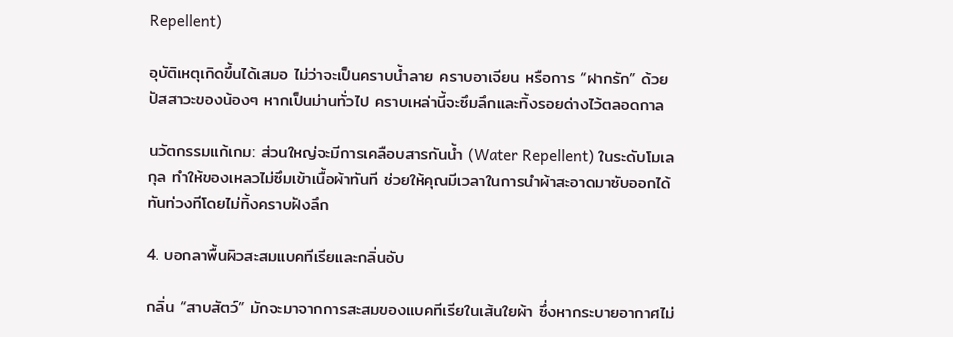Repellent)

อุบัติเหตุเกิดขึ้นได้เสมอ ไม่ว่าจะเป็นคราบน้ำลาย คราบอาเจียน หรือการ “ฝากรัก” ด้วยปัสสาวะของน้องๆ หากเป็นม่านทั่วไป คราบเหล่านี้จะซึมลึกและทิ้งรอยด่างไว้ตลอดกาล

นวัตกรรมแก้เกม: ส่วนใหญ่จะมีการเคลือบสารกันน้ำ (Water Repellent) ในระดับโมเลกุล ทำให้ของเหลวไม่ซึมเข้าเนื้อผ้าทันที ช่วยให้คุณมีเวลาในการนำผ้าสะอาดมาซับออกได้ทันท่วงทีโดยไม่ทิ้งคราบฝังลึก

4. บอกลาพื้นผิวสะสมแบคทีเรียและกลิ่นอับ

กลิ่น “สาบสัตว์” มักจะมาจากการสะสมของแบคทีเรียในเส้นใยผ้า ซึ่งหากระบายอากาศไม่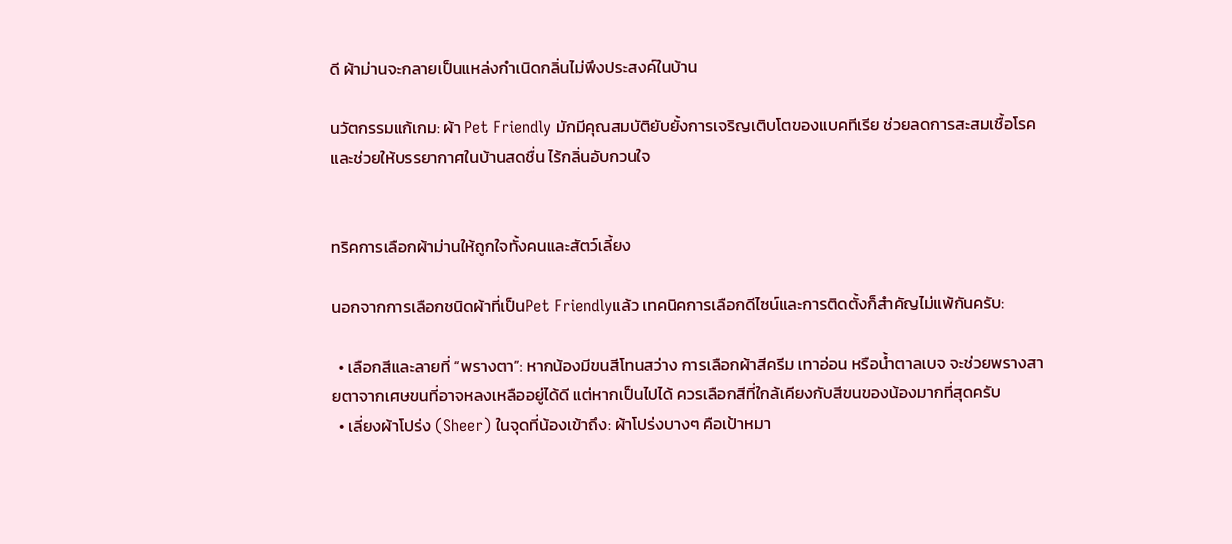ดี ผ้าม่านจะกลายเป็นแหล่งกำเนิดกลิ่นไม่พึงประสงค์ในบ้าน

นวัตกรรมแก้เกม: ผ้า Pet Friendly มักมีคุณสมบัติยับยั้งการเจริญเติบโตของแบคทีเรีย ช่วยลดการสะสมเชื้อโรค และช่วยให้บรรยากาศในบ้านสดชื่น ไร้กลิ่นอับกวนใจ


ทริคการเลือกผ้าม่านให้ถูกใจทั้งคนและสัตว์เลี้ยง

นอกจากการเลือกชนิดผ้าที่เป็นPet Friendlyแล้ว เทคนิคการเลือกดีไซน์และการติดตั้งก็สำคัญไม่แพ้กันครับ:

  • เลือกสีและลายที่ “พรางตา”: หากน้องมีขนสีโทนสว่าง การเลือกผ้าสีครีม เทาอ่อน หรือน้ำตาลเบจ จะช่วยพรางสายตาจากเศษขนที่อาจหลงเหลืออยู่ได้ดี แต่หากเป็นไปได้ ควรเลือกสีที่ใกล้เคียงกับสีขนของน้องมากที่สุดครับ
  • เลี่ยงผ้าโปร่ง (Sheer) ในจุดที่น้องเข้าถึง: ผ้าโปร่งบางๆ คือเป้าหมา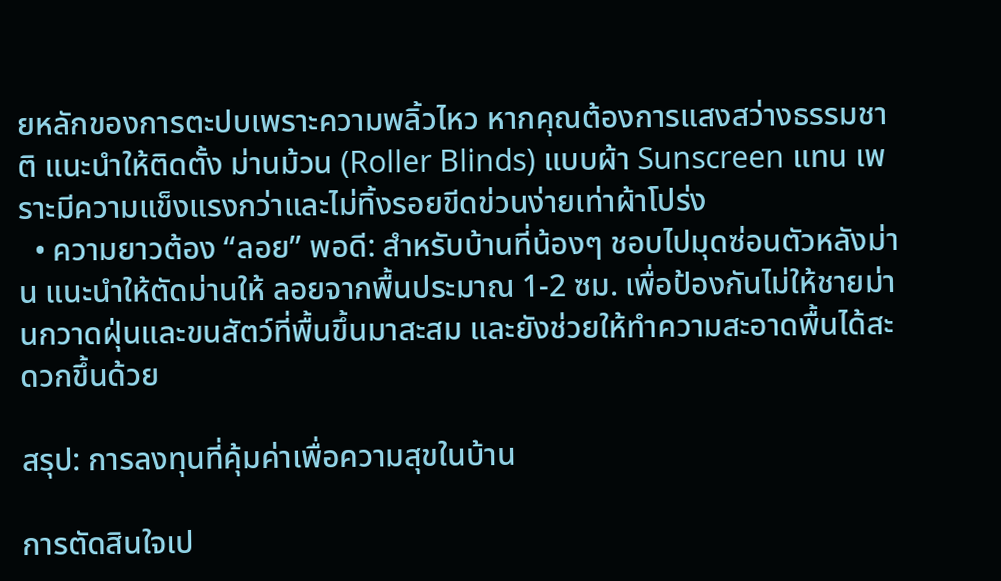ยหลักของการตะปบเพราะความพลิ้วไหว หากคุณต้องการแสงสว่างธรรมชาติ แนะนำให้ติดตั้ง ม่านม้วน (Roller Blinds) แบบผ้า Sunscreen แทน เพราะมีความแข็งแรงกว่าและไม่ทิ้งรอยขีดข่วนง่ายเท่าผ้าโปร่ง
  • ความยาวต้อง “ลอย” พอดี: สำหรับบ้านที่น้องๆ ชอบไปมุดซ่อนตัวหลังม่าน แนะนำให้ตัดม่านให้ ลอยจากพื้นประมาณ 1-2 ซม. เพื่อป้องกันไม่ให้ชายม่านกวาดฝุ่นและขนสัตว์ที่พื้นขึ้นมาสะสม และยังช่วยให้ทำความสะอาดพื้นได้สะดวกขึ้นด้วย

สรุป: การลงทุนที่คุ้มค่าเพื่อความสุขในบ้าน

การตัดสินใจเป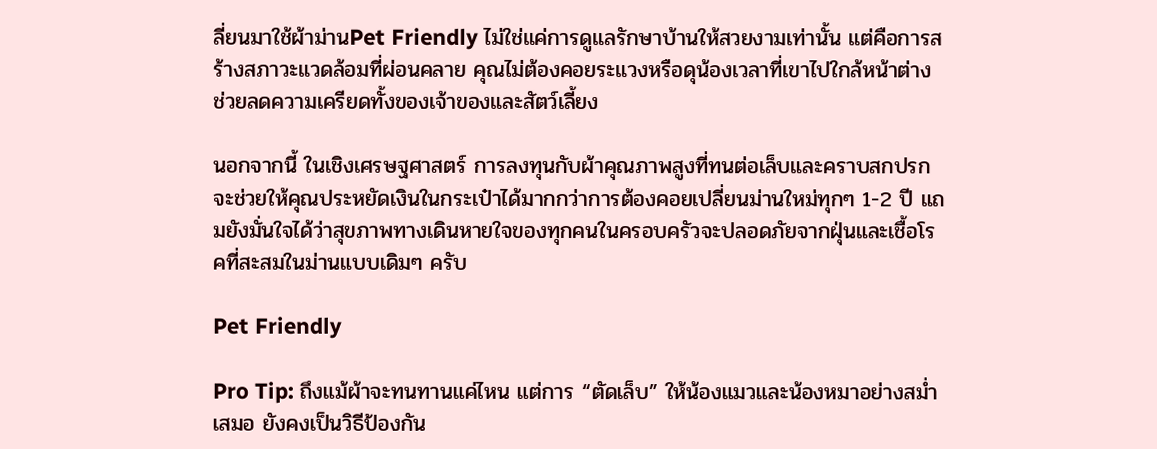ลี่ยนมาใช้ผ้าม่านPet Friendly ไม่ใช่แค่การดูแลรักษาบ้านให้สวยงามเท่านั้น แต่คือการสร้างสภาวะแวดล้อมที่ผ่อนคลาย คุณไม่ต้องคอยระแวงหรือดุน้องเวลาที่เขาไปใกล้หน้าต่าง ช่วยลดความเครียดทั้งของเจ้าของและสัตว์เลี้ยง

นอกจากนี้ ในเชิงเศรษฐศาสตร์ การลงทุนกับผ้าคุณภาพสูงที่ทนต่อเล็บและคราบสกปรก จะช่วยให้คุณประหยัดเงินในกระเป๋าได้มากกว่าการต้องคอยเปลี่ยนม่านใหม่ทุกๆ 1-2 ปี แถมยังมั่นใจได้ว่าสุขภาพทางเดินหายใจของทุกคนในครอบครัวจะปลอดภัยจากฝุ่นและเชื้อโรคที่สะสมในม่านแบบเดิมๆ ครับ

Pet Friendly

Pro Tip: ถึงแม้ผ้าจะทนทานแค่ไหน แต่การ “ตัดเล็บ” ให้น้องแมวและน้องหมาอย่างสม่ำเสมอ ยังคงเป็นวิธีป้องกัน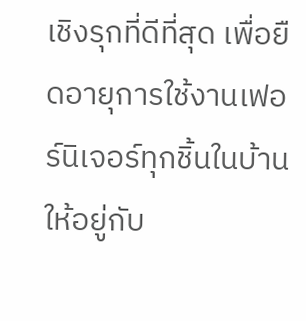เชิงรุกที่ดีที่สุด เพื่อยืดอายุการใช้งานเฟอร์นิเจอร์ทุกชิ้นในบ้านให้อยู่กับ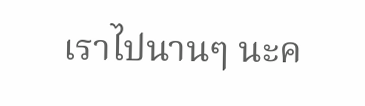เราไปนานๆ นะค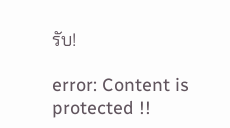รับ!

error: Content is protected !!